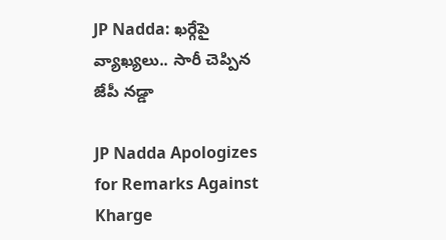JP Nadda: ఖర్గేపై వ్యాఖ్యలు.. సారీ చెప్పిన జేపీ నడ్డా

JP Nadda Apologizes for Remarks Against Kharge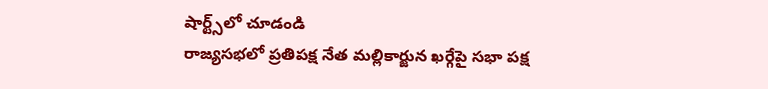షార్ట్స్‌లో చూడండి
రాజ్యసభలో ప్రతిపక్ష నేత మల్లికార్జున ఖర్గేపై సభా పక్ష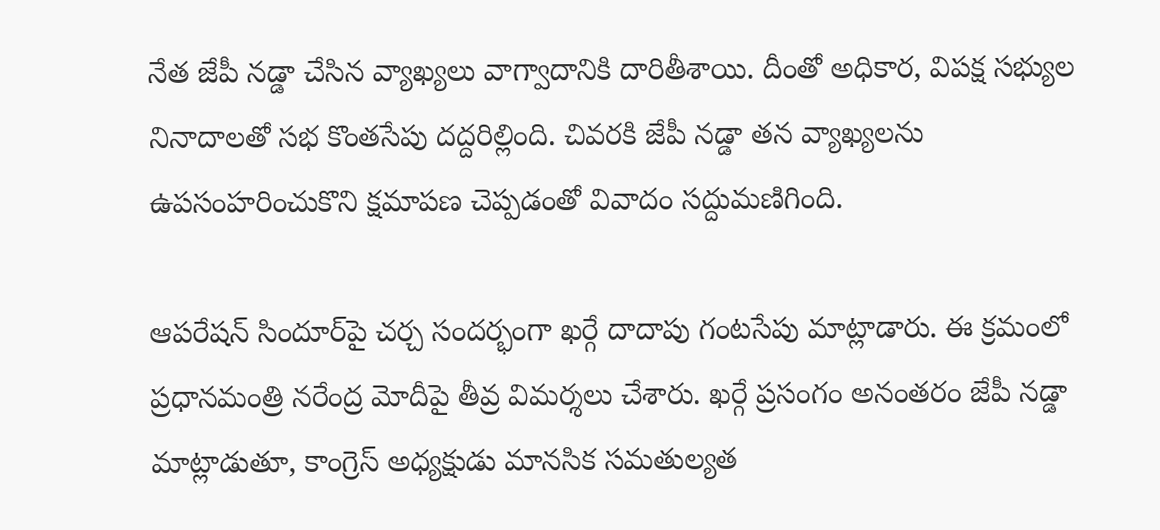నేత జేపీ నడ్డా చేసిన వ్యాఖ్యలు వాగ్వాదానికి దారితీశాయి. దీంతో అధికార, విపక్ష సభ్యుల నినాదాలతో సభ కొంతసేపు దద్దరిల్లింది. చివరకి జేపీ నడ్డా తన వ్యాఖ్యలను ఉపసంహరించుకొని క్షమాపణ చెప్పడంతో వివాదం సద్దుమణిగింది.

ఆపరేషన్ సిందూర్‌పై చర్చ సందర్భంగా ఖర్గే దాదాపు గంటసేపు మాట్లాడారు. ఈ క్రమంలో ప్రధానమంత్రి నరేంద్ర మోదీపై తీవ్ర విమర్శలు చేశారు. ఖర్గే ప్రసంగం అనంతరం జేపీ నడ్డా మాట్లాడుతూ, కాంగ్రెస్ అధ్యక్షుడు మానసిక సమతుల్యత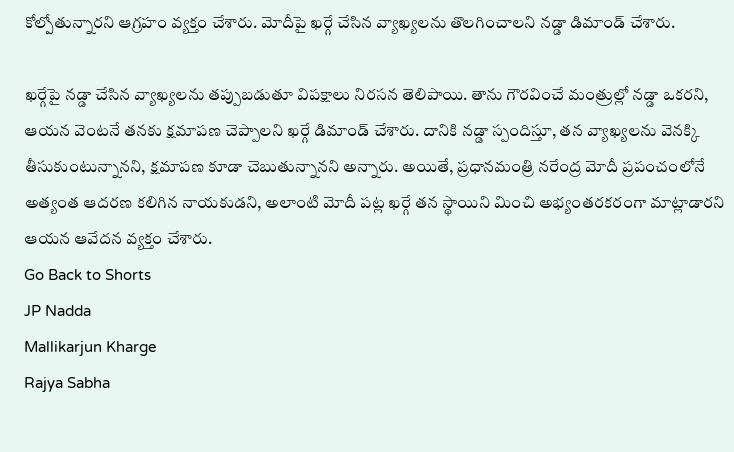కోల్పోతున్నారని ఆగ్రహం వ్యక్తం చేశారు. మోదీపై ఖర్గే చేసిన వ్యాఖ్యలను తొలగించాలని నడ్డా డిమాండ్ చేశారు.

ఖర్గేపై నడ్డా చేసిన వ్యాఖ్యలను తప్పుబడుతూ విపక్షాలు నిరసన తెలిపాయి. తాను గౌరవించే మంత్రుల్లో నడ్డా ఒకరని, ఆయన వెంటనే తనకు క్షమాపణ చెప్పాలని ఖర్గే డిమాండ్ చేశారు. దానికి నడ్డా స్పందిస్తూ, తన వ్యాఖ్యలను వెనక్కి తీసుకుంటున్నానని, క్షమాపణ కూడా చెబుతున్నానని అన్నారు. అయితే, ప్రధానమంత్రి నరేంద్ర మోదీ ప్రపంచంలోనే అత్యంత ఆదరణ కలిగిన నాయకుడని, అలాంటి మోదీ పట్ల ఖర్గే తన స్థాయిని మించి అభ్యంతరకరంగా మాట్లాడారని ఆయన ఆవేదన వ్యక్తం చేశారు.
Go Back to Shorts
JP Nadda
Mallikarjun Kharge
Rajya Sabha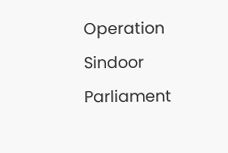Operation Sindoor
Parliament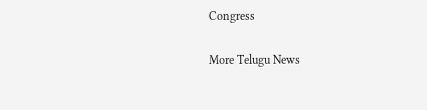Congress

More Telugu News